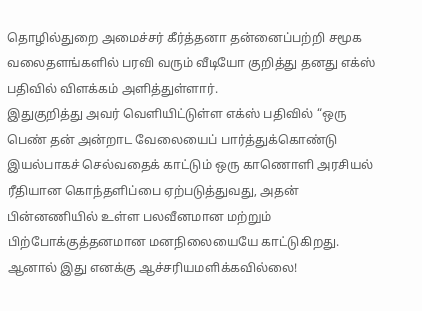தொழில்துறை அமைச்சர் கீர்த்தனா தன்னைப்பற்றி சமூக வலைதளங்களில் பரவி வரும் வீடியோ குறித்து தனது எக்ஸ் பதிவில் விளக்கம் அளித்துள்ளார்.
இதுகுறித்து அவர் வெளியிட்டுள்ள எக்ஸ் பதிவில் “ஒரு பெண் தன் அன்றாட வேலையைப் பார்த்துக்கொண்டு இயல்பாகச் செல்வதைக் காட்டும் ஒரு காணொளி அரசியல் ரீதியான கொந்தளிப்பை ஏற்படுத்துவது, அதன் பின்னணியில் உள்ள பலவீனமான மற்றும் பிற்போக்குத்தனமான மனநிலையையே காட்டுகிறது. ஆனால் இது எனக்கு ஆச்சரியமளிக்கவில்லை!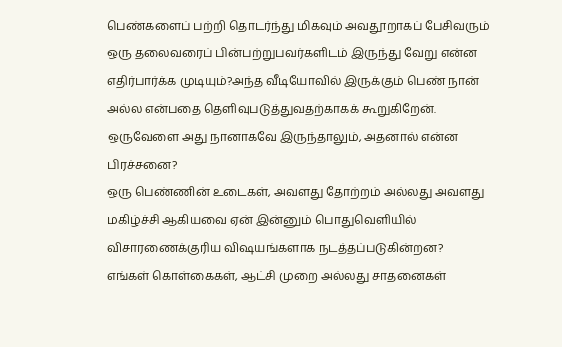பெண்களைப் பற்றி தொடர்ந்து மிகவும் அவதூறாகப் பேசிவரும் ஒரு தலைவரைப் பின்பற்றுபவர்களிடம் இருந்து வேறு என்ன எதிர்பார்க்க முடியும்?அந்த வீடியோவில் இருக்கும் பெண் நான் அல்ல என்பதை தெளிவுபடுத்துவதற்காகக் கூறுகிறேன். ஒருவேளை அது நானாகவே இருந்தாலும், அதனால் என்ன பிரச்சனை?
ஒரு பெண்ணின் உடைகள், அவளது தோற்றம் அல்லது அவளது மகிழ்ச்சி ஆகியவை ஏன் இன்னும் பொதுவெளியில் விசாரணைக்குரிய விஷயங்களாக நடத்தப்படுகின்றன?
எங்கள் கொள்கைகள், ஆட்சி முறை அல்லது சாதனைகள்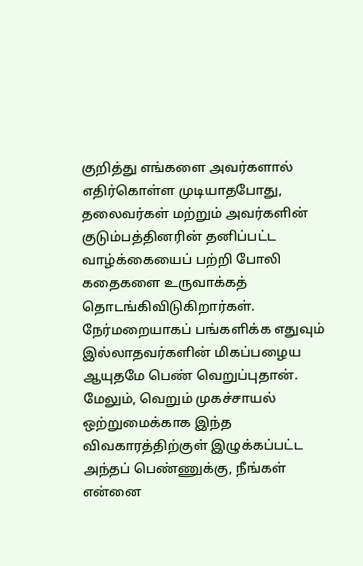குறித்து எங்களை அவர்களால் எதிர்கொள்ள முடியாதபோது, தலைவர்கள் மற்றும் அவர்களின் குடும்பத்தினரின் தனிப்பட்ட வாழ்க்கையைப் பற்றி போலி கதைகளை உருவாக்கத் தொடங்கிவிடுகிறார்கள். நேர்மறையாகப் பங்களிக்க எதுவும் இல்லாதவர்களின் மிகப்பழைய ஆயுதமே பெண் வெறுப்புதான்.
மேலும், வெறும் முகச்சாயல் ஒற்றுமைக்காக இந்த விவகாரத்திற்குள் இழுக்கப்பட்ட அந்தப் பெண்ணுக்கு, நீங்கள் என்னை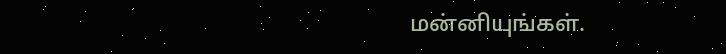மன்னியுங்கள்.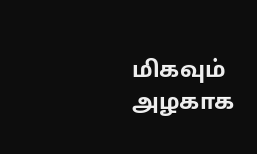மிகவும் அழகாக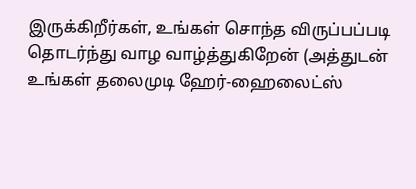இருக்கிறீர்கள், உங்கள் சொந்த விருப்பப்படி தொடர்ந்து வாழ வாழ்த்துகிறேன் (அத்துடன் உங்கள் தலைமுடி ஹேர்-ஹைலைட்ஸ்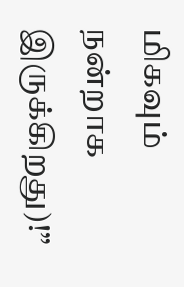மிகவும் நன்றாக இருக்கிறது)!”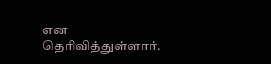என தெரிவித்துள்ளார்.